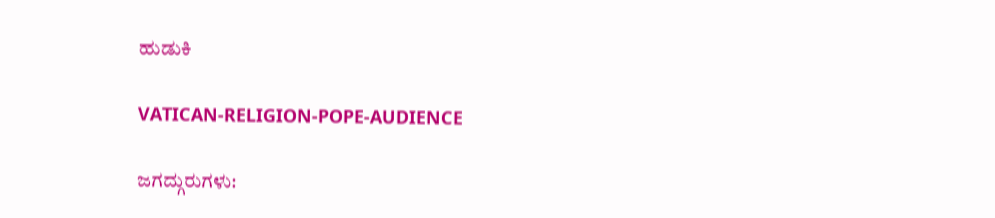ಹುಡುಕಿ

VATICAN-RELIGION-POPE-AUDIENCE

ಜಗದ್ಗುರುಗಳು: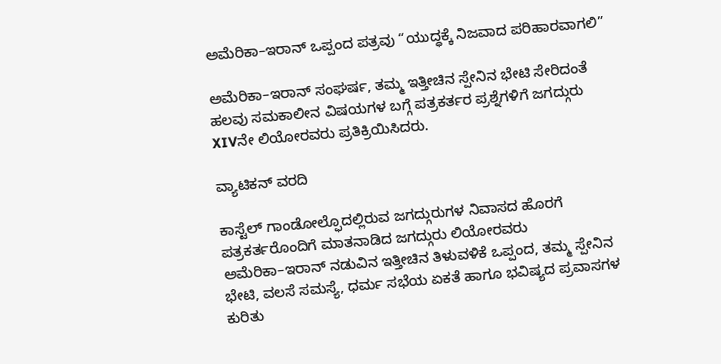ಅಮೆರಿಕಾ–ಇರಾನ್ ಒಪ್ಪಂದ ಪತ್ರವು “ಯುದ್ಧಕ್ಕೆ ನಿಜವಾದ ಪರಿಹಾರವಾಗಲಿ”

ಅಮೆರಿಕಾ–ಇರಾನ್ ಸಂಘರ್ಷ, ತಮ್ಮ ಇತ್ತೀಚಿನ ಸ್ಪೇನಿನ ಭೇಟಿ ಸೇರಿದಂತೆ ಹಲವು ಸಮಕಾಲೀನ ವಿಷಯಗಳ ಬಗ್ಗೆ ಪತ್ರಕರ್ತರ ಪ್ರಶ್ನೆಗಳಿಗೆ ಜಗದ್ಗುರು XIVನೇ ಲಿಯೋರವರು ಪ್ರತಿಕ್ರಿಯಿಸಿದರು.

ವ್ಯಾಟಿಕನ್ ವರದಿ

ಕಾಸ್ಟೆಲ್ ಗಾಂಡೋಲ್ಫೊದಲ್ಲಿರುವ ಜಗದ್ಗುರುಗಳ ನಿವಾಸದ ಹೊರಗೆ ಪತ್ರಕರ್ತರೊಂದಿಗೆ ಮಾತನಾಡಿದ ಜಗದ್ಗುರು ಲಿಯೋರವರು ಅಮೆರಿಕಾ–ಇರಾನ್ ನಡುವಿನ ಇತ್ತೀಚಿನ ತಿಳುವಳಿಕೆ ಒಪ್ಪಂದ, ತಮ್ಮ ಸ್ಪೇನಿನ ಭೇಟಿ, ವಲಸೆ ಸಮಸ್ಯೆ, ಧರ್ಮ ಸಭೆಯ ಏಕತೆ ಹಾಗೂ ಭವಿಷ್ಯದ ಪ್ರವಾಸಗಳ ಕುರಿತು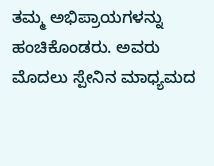ತಮ್ಮ ಅಭಿಪ್ರಾಯಗಳನ್ನು ಹಂಚಿಕೊಂಡರು. ಅವರು ಮೊದಲು ಸ್ಪೇನಿನ ಮಾಧ್ಯಮದ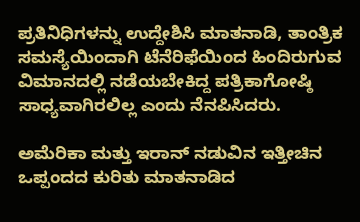ಪ್ರತಿನಿಧಿಗಳನ್ನು ಉದ್ದೇಶಿಸಿ ಮಾತನಾಡಿ, ತಾಂತ್ರಿಕ ಸಮಸ್ಯೆಯಿಂದಾಗಿ ಟೆನೆರಿಫೆಯಿಂದ ಹಿಂದಿರುಗುವ ವಿಮಾನದಲ್ಲಿ ನಡೆಯಬೇಕಿದ್ದ ಪತ್ರಿಕಾಗೋಷ್ಠಿ ಸಾಧ್ಯವಾಗಿರಲಿಲ್ಲ ಎಂದು ನೆನಪಿಸಿದರು.

ಅಮೆರಿಕಾ ಮತ್ತು ಇರಾನ್ ನಡುವಿನ ಇತ್ತೀಚಿನ ಒಪ್ಪಂದದ ಕುರಿತು ಮಾತನಾಡಿದ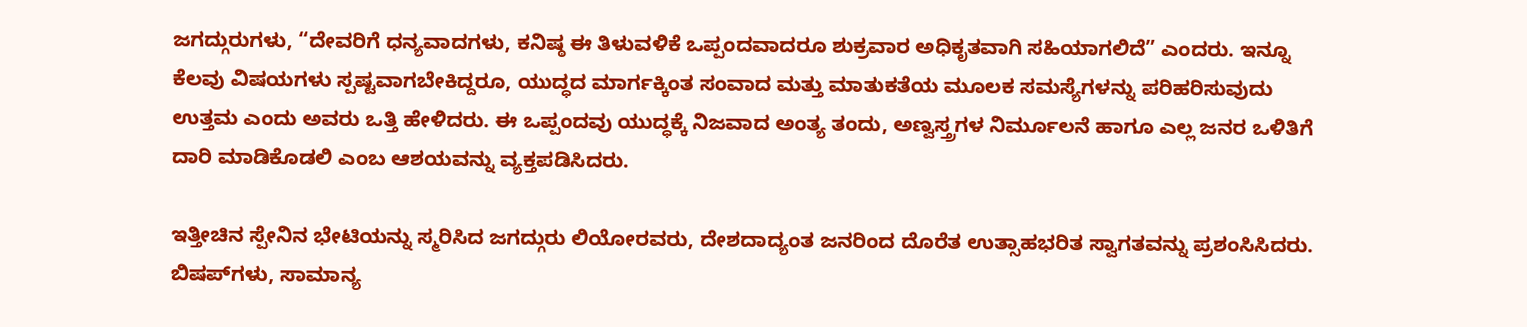ಜಗದ್ಗುರುಗಳು, “ದೇವರಿಗೆ ಧನ್ಯವಾದಗಳು, ಕನಿಷ್ಠ ಈ ತಿಳುವಳಿಕೆ ಒಪ್ಪಂದವಾದರೂ ಶುಕ್ರವಾರ ಅಧಿಕೃತವಾಗಿ ಸಹಿಯಾಗಲಿದೆ” ಎಂದರು. ಇನ್ನೂ ಕೆಲವು ವಿಷಯಗಳು ಸ್ಪಷ್ಟವಾಗಬೇಕಿದ್ದರೂ, ಯುದ್ಧದ ಮಾರ್ಗಕ್ಕಿಂತ ಸಂವಾದ ಮತ್ತು ಮಾತುಕತೆಯ ಮೂಲಕ ಸಮಸ್ಯೆಗಳನ್ನು ಪರಿಹರಿಸುವುದು ಉತ್ತಮ ಎಂದು ಅವರು ಒತ್ತಿ ಹೇಳಿದರು. ಈ ಒಪ್ಪಂದವು ಯುದ್ಧಕ್ಕೆ ನಿಜವಾದ ಅಂತ್ಯ ತಂದು, ಅಣ್ವಸ್ತ್ರಗಳ ನಿರ್ಮೂಲನೆ ಹಾಗೂ ಎಲ್ಲ ಜನರ ಒಳಿತಿಗೆ ದಾರಿ ಮಾಡಿಕೊಡಲಿ ಎಂಬ ಆಶಯವನ್ನು ವ್ಯಕ್ತಪಡಿಸಿದರು.

ಇತ್ತೀಚಿನ ಸ್ಪೇನಿನ ಭೇಟಿಯನ್ನು ಸ್ಮರಿಸಿದ ಜಗದ್ಗುರು ಲಿಯೋರವರು, ದೇಶದಾದ್ಯಂತ ಜನರಿಂದ ದೊರೆತ ಉತ್ಸಾಹಭರಿತ ಸ್ವಾಗತವನ್ನು ಪ್ರಶಂಸಿಸಿದರು. ಬಿಷಪ್‌ಗಳು, ಸಾಮಾನ್ಯ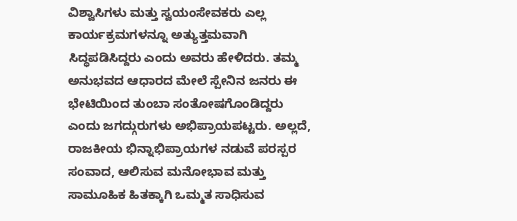ವಿಶ್ವಾಸಿಗಳು ಮತ್ತು ಸ್ವಯಂಸೇವಕರು ಎಲ್ಲ ಕಾರ್ಯಕ್ರಮಗಳನ್ನೂ ಅತ್ಯುತ್ತಮವಾಗಿ ಸಿದ್ಧಪಡಿಸಿದ್ದರು ಎಂದು ಅವರು ಹೇಳಿದರು. ತಮ್ಮ ಅನುಭವದ ಆಧಾರದ ಮೇಲೆ ಸ್ಪೇನಿನ ಜನರು ಈ ಭೇಟಿಯಿಂದ ತುಂಬಾ ಸಂತೋಷಗೊಂಡಿದ್ದರು ಎಂದು ಜಗದ್ಗುರುಗಳು ಅಭಿಪ್ರಾಯಪಟ್ಟರು. ಅಲ್ಲದೆ, ರಾಜಕೀಯ ಭಿನ್ನಾಭಿಪ್ರಾಯಗಳ ನಡುವೆ ಪರಸ್ಪರ ಸಂವಾದ, ಆಲಿಸುವ ಮನೋಭಾವ ಮತ್ತು ಸಾಮೂಹಿಕ ಹಿತಕ್ಕಾಗಿ ಒಮ್ಮತ ಸಾಧಿಸುವ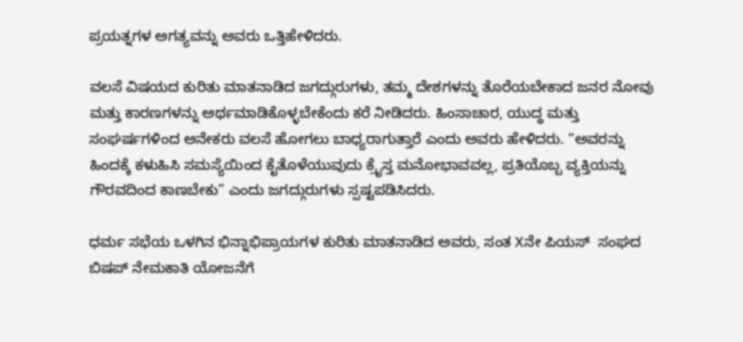ಪ್ರಯತ್ನಗಳ ಅಗತ್ಯವನ್ನು ಅವರು ಒತ್ತಿಹೇಳಿದರು.

ವಲಸೆ ವಿಷಯದ ಕುರಿತು ಮಾತನಾಡಿದ ಜಗದ್ಗುರುಗಳು, ತಮ್ಮ ದೇಶಗಳನ್ನು ತೊರೆಯಬೇಕಾದ ಜನರ ನೋವು ಮತ್ತು ಕಾರಣಗಳನ್ನು ಅರ್ಥಮಾಡಿಕೊಳ್ಳಬೇಕೆಂದು ಕರೆ ನೀಡಿದರು. ಹಿಂಸಾಚಾರ, ಯುದ್ಧ ಮತ್ತು ಸಂಘರ್ಷಗಳಿಂದ ಅನೇಕರು ವಲಸೆ ಹೋಗಲು ಬಾಧ್ಯರಾಗುತ್ತಾರೆ ಎಂದು ಅವರು ಹೇಳಿದರು. “ಅವರನ್ನು ಹಿಂದಕ್ಕೆ ಕಳುಹಿಸಿ ಸಮಸ್ಯೆಯಿಂದ ಕೈತೊಳೆಯುವುದು ಕ್ರೈಸ್ತ ಮನೋಭಾವವಲ್ಲ, ಪ್ರತಿಯೊಬ್ಬ ವ್ಯಕ್ತಿಯನ್ನು ಗೌರವದಿಂದ ಕಾಣಬೇಕು” ಎಂದು ಜಗದ್ಗುರುಗಳು ಸ್ಪಷ್ಟಪಡಿಸಿದರು.

ಧರ್ಮ ಸಭೆಯ ಒಳಗಿನ ಭಿನ್ನಾಭಿಪ್ರಾಯಗಳ ಕುರಿತು ಮಾತನಾಡಿದ ಅವರು, ಸಂತ Xನೇ ಪಿಯಸ್  ಸಂಘದ ಬಿಷಪ್ ನೇಮಕಾತಿ ಯೋಜನೆಗೆ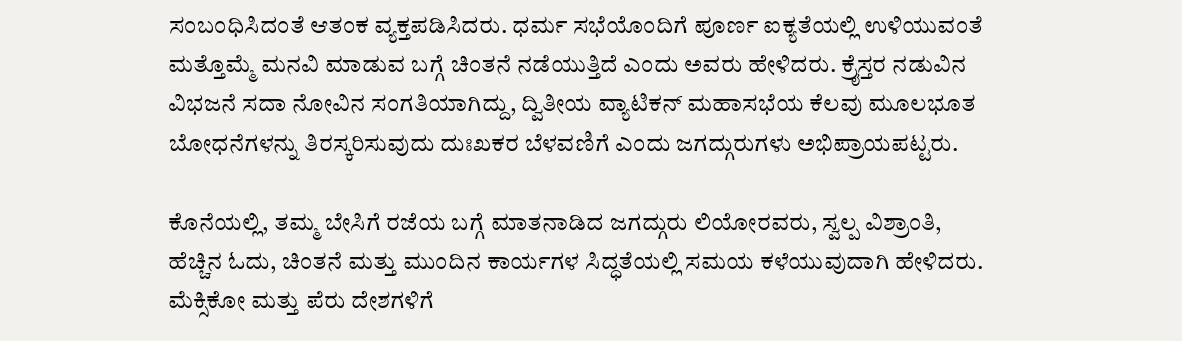ಸಂಬಂಧಿಸಿದಂತೆ ಆತಂಕ ವ್ಯಕ್ತಪಡಿಸಿದರು. ಧರ್ಮ ಸಭೆಯೊಂದಿಗೆ ಪೂರ್ಣ ಐಕ್ಯತೆಯಲ್ಲಿ ಉಳಿಯುವಂತೆ ಮತ್ತೊಮ್ಮೆ ಮನವಿ ಮಾಡುವ ಬಗ್ಗೆ ಚಿಂತನೆ ನಡೆಯುತ್ತಿದೆ ಎಂದು ಅವರು ಹೇಳಿದರು. ಕ್ರೈಸ್ತರ ನಡುವಿನ ವಿಭಜನೆ ಸದಾ ನೋವಿನ ಸಂಗತಿಯಾಗಿದ್ದು, ದ್ವಿತೀಯ ವ್ಯಾಟಿಕನ್ ಮಹಾಸಭೆಯ ಕೆಲವು ಮೂಲಭೂತ ಬೋಧನೆಗಳನ್ನು ತಿರಸ್ಕರಿಸುವುದು ದುಃಖಕರ ಬೆಳವಣಿಗೆ ಎಂದು ಜಗದ್ಗುರುಗಳು ಅಭಿಪ್ರಾಯಪಟ್ಟರು.

ಕೊನೆಯಲ್ಲಿ, ತಮ್ಮ ಬೇಸಿಗೆ ರಜೆಯ ಬಗ್ಗೆ ಮಾತನಾಡಿದ ಜಗದ್ಗುರು ಲಿಯೋರವರು, ಸ್ವಲ್ಪ ವಿಶ್ರಾಂತಿ, ಹೆಚ್ಚಿನ ಓದು, ಚಿಂತನೆ ಮತ್ತು ಮುಂದಿನ ಕಾರ್ಯಗಳ ಸಿದ್ಧತೆಯಲ್ಲಿ ಸಮಯ ಕಳೆಯುವುದಾಗಿ ಹೇಳಿದರು. ಮೆಕ್ಸಿಕೋ ಮತ್ತು ಪೆರು ದೇಶಗಳಿಗೆ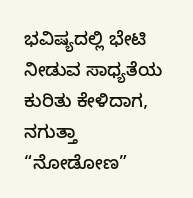ಭವಿಷ್ಯದಲ್ಲಿ ಭೇಟಿ ನೀಡುವ ಸಾಧ್ಯತೆಯ ಕುರಿತು ಕೇಳಿದಾಗ, ನಗುತ್ತಾ “ನೋಡೋಣ”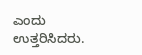ಎಂದು ಉತ್ತರಿಸಿದರು.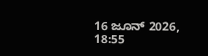16 ಜೂನ್ 2026, 18:55